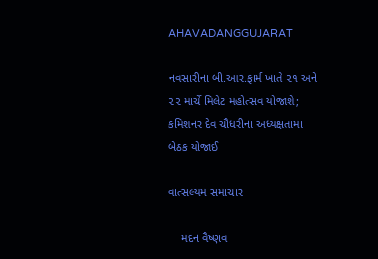AHAVADANGGUJARAT

નવસારીના બી.આર.ફાર્મ ખાતે ૨૧ અને ૨૨ માર્ચે મિલેટ મહોત્સવ યોજાશે; કમિશનર દેવ ચૌધરીના અધ્યક્ષતામા બેઠક યોજાઈ

વાત્સલ્યમ સમાચાર

    મદન વૈષ્ણવ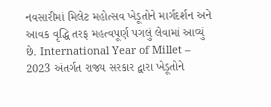નવસારીમાં મિલેટ મહોત્સવ ખેડૂતોને માર્ગદર્શન અને આવક વૃદ્ધિ તરફ મહત્વપૂર્ણ પગલું લેવામાં આવ્યું છે. International Year of Millet – 2023 અંતર્ગત રાજ્ય સરકાર દ્વારા ખેડૂતોને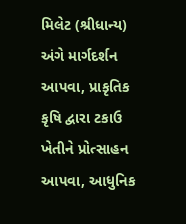મિલેટ (શ્રીધાન્ય) અંગે માર્ગદર્શન આપવા, પ્રાકૃતિક કૃષિ દ્વારા ટકાઉ ખેતીને પ્રોત્સાહન આપવા, આધુનિક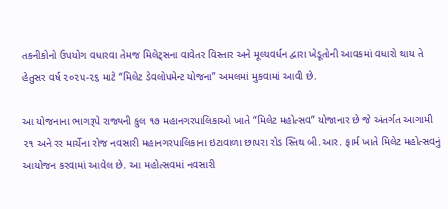તકનીકોનો ઉપયોગ વધારવા તેમજ મિલેટ્સના વાવેતર વિસ્તાર અને મૂલ્યવર્ધન દ્વારા ખેડૂતોની આવકમાં વધારો થાય તે હેતુસર વર્ષ ૨૦૨૫-૨૬ માટે “મિલેટ ડેવલોપમેન્ટ યોજના” અમલમાં મુકવામાં આવી છે.

આ યોજનાના ભાગરૂપે રાજ્યની કુલ ૧૭ મહાનગરપાલિકાઓ ખાતે “મિલેટ મહોત્સવ” યોજાનાર છે જે અંતર્ગત આગામી ૨૧ અને રર માર્ચેના રોજ નવસારી મહાનગરપાલિકાના ઇટાવાળા છાપરા રોડ સ્તિથ બી.આર. ફાર્મ ખાતે મિલેટ મહોત્સવનું આયોજન કરવામાં આવેલ છે. આ મહોત્સવમાં નવસારી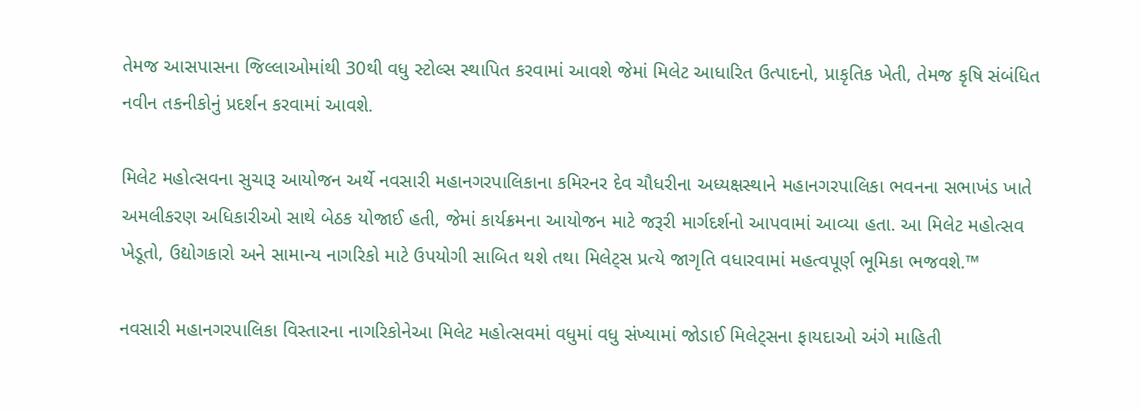તેમજ આસપાસના જિલ્લાઓમાંથી 30થી વધુ સ્ટોલ્સ સ્થાપિત કરવામાં આવશે જેમાં મિલેટ આધારિત ઉત્પાદનો, પ્રાકૃતિક ખેતી, તેમજ કૃષિ સંબંધિત નવીન તકનીકોનું પ્રદર્શન કરવામાં આવશે.

મિલેટ મહોત્સવના સુચારૂ આયોજન અર્થે નવસારી મહાનગરપાલિકાના કમિરનર દેવ ચૌધરીના અધ્યક્ષસ્થાને મહાનગરપાલિકા ભવનના સભાખંડ ખાતે અમલીકરણ અધિકારીઓ સાથે બેઠક યોજાઈ હતી, જેમાં કાર્યક્રમના આયોજન માટે જરૂરી માર્ગદર્શનો આપવામાં આવ્યા હતા. આ મિલેટ મહોત્સવ ખેડૂતો, ઉદ્યોગકારો અને સામાન્ય નાગરિકો માટે ઉપયોગી સાબિત થશે તથા મિલેટ્સ પ્રત્યે જાગૃતિ વધારવામાં મહત્વપૂર્ણ ભૂમિકા ભજવશે.™

નવસારી મહાનગરપાલિકા વિસ્તારના નાગરિકોનેઆ મિલેટ મહોત્સવમાં વધુમાં વધુ સંખ્યામાં જોડાઈ મિલેટ્સના ફાયદાઓ અંગે માહિતી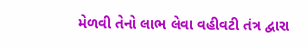મેળવી તેનો લાભ લેવા વહીવટી તંત્ર દ્વારા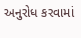અનુરોધ કરવામાં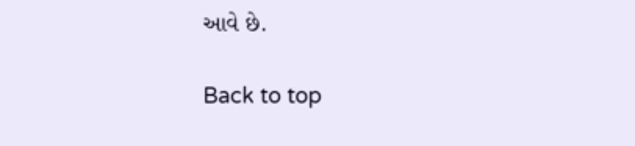આવે છે.

Back to top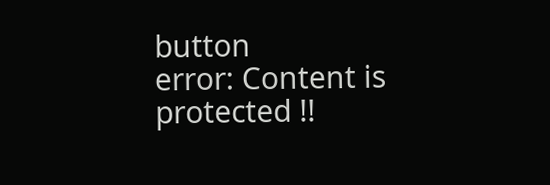button
error: Content is protected !!